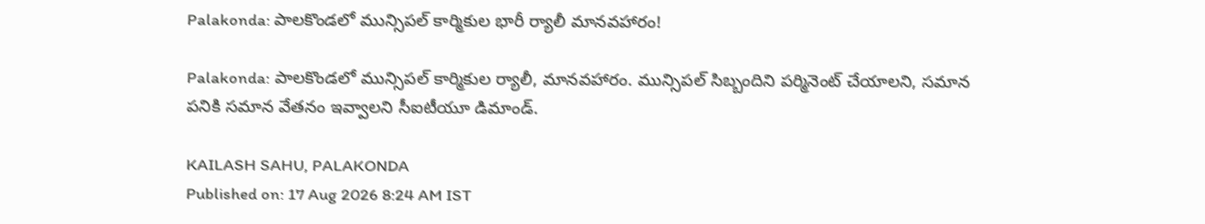Palakonda: పాలకొండలో మున్సిపల్ కార్మికుల భారీ ర్యాలీ మానవహారం!

Palakonda: పాలకొండలో మున్సిపల్ కార్మికుల ర్యాలీ, మానవహారం. మున్సిపల్ సిబ్బందిని పర్మినెంట్ చేయాలని, సమాన పనికి సమాన వేతనం ఇవ్వాలని సీఐటీయూ డిమాండ్.

KAILASH SAHU, PALAKONDA
Published on: 17 Aug 2026 8:24 AM IST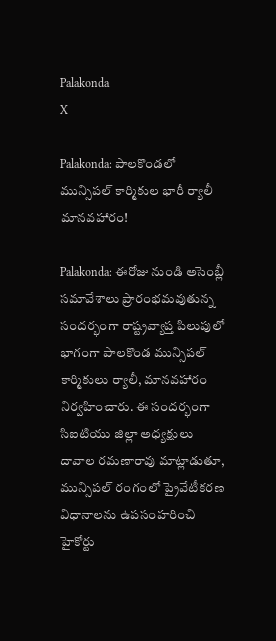Palakonda
X

Palakonda: పాలకొండలో మున్సిపల్ కార్మికుల భారీ ర్యాలీ మానవహారం!

Palakonda: ఈరోజు నుండి అసెంబ్లీ సమావేశాలు ప్రారంభమవుతున్న సందర్భంగా రాష్ట్రవ్యాప్త పిలుపులో భాగంగా పాలకొండ మున్సిపల్ కార్మికులు ర్యాలీ, మానవహారం నిర్వహించారు. ఈ సందర్భంగా సిఐటియు జిల్లా అధ్యక్షులు దావాల రమణారావు మాట్లాడుతూ, మున్సిపల్ రంగంలో ప్రైవేటీకరణ విధానాలను ఉపసంహరించి హైకోర్టు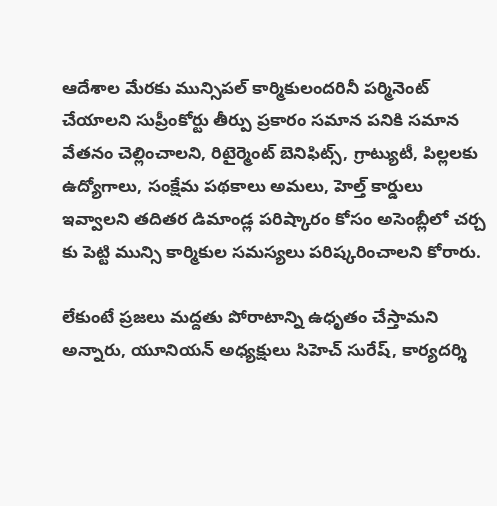ఆదేశాల మేరకు మున్సిపల్ కార్మికులందరినీ పర్మినెంట్ చేయాలని సుప్రీంకోర్టు తీర్పు ప్రకారం సమాన పనికి సమాన వేతనం చెల్లించాలని, రిటైర్మెంట్ బెనిఫిట్స్, గ్రాట్యుటీ, పిల్లలకు ఉద్యోగాలు, సంక్షేమ పథకాలు అమలు, హెల్త్ కార్డులు ఇవ్వాలని తదితర డిమాండ్ల పరిష్కారం కోసం అసెంబ్లీలో చర్చ కు పెట్టి మున్సి కార్మికుల సమస్యలు పరిష్కరించాలని కోరారు.

లేకుంటే ప్రజలు మద్దతు పోరాటాన్ని ఉధృతం చేస్తామని అన్నారు, యూనియన్ అధ్యక్షులు సిహెచ్ సురేష్, కార్యదర్శి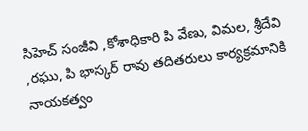సిహెచ్ సంజీవి ,కోశాధికారి పి వేణు, విమల, శ్రీదేవి ,రఘు, పి భాస్కర్ రావు తదితరులు కార్యక్రమానికి నాయకత్వం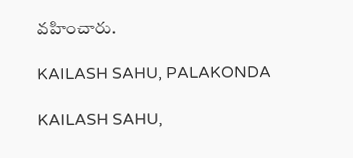వహించారు.

KAILASH SAHU, PALAKONDA

KAILASH SAHU,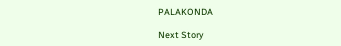PALAKONDA

Next Story